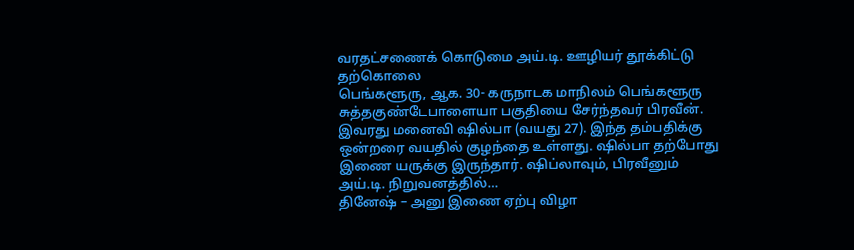வரதட்சணைக் கொடுமை அய்.டி. ஊழியர் தூக்கிட்டு தற்கொலை
பெங்களூரு, ஆக. 30- கருநாடக மாநிலம் பெங்களூரு சுத்தகுண்டேபாளையா பகுதியை சேர்ந்தவர் பிரவீன். இவரது மனைவி ஷில்பா (வயது 27). இந்த தம்பதிக்கு ஒன்றரை வயதில் குழந்தை உள்ளது. ஷில்பா தற்போது இணை யருக்கு இருந்தார். ஷிப்லாவும், பிரவீனும் அய்.டி. நிறுவனத்தில்…
தினேஷ் – அனு இணை ஏற்பு விழா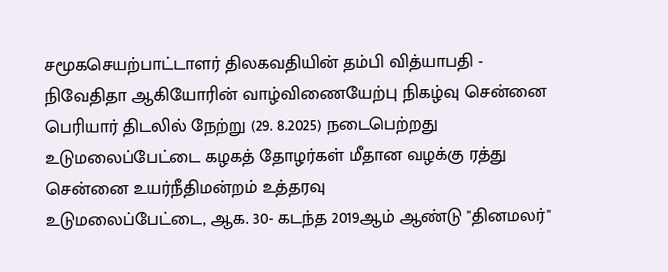சமூகசெயற்பாட்டாளர் திலகவதியின் தம்பி வித்யாபதி - நிவேதிதா ஆகியோரின் வாழ்விணையேற்பு நிகழ்வு சென்னை பெரியார் திடலில் நேற்று (29. 8.2025) நடைபெற்றது
உடுமலைப்பேட்டை கழகத் தோழர்கள் மீதான வழக்கு ரத்து சென்னை உயர்நீதிமன்றம் உத்தரவு
உடுமலைப்பேட்டை, ஆக. 30- கடந்த 2019ஆம் ஆண்டு "தினமலர்"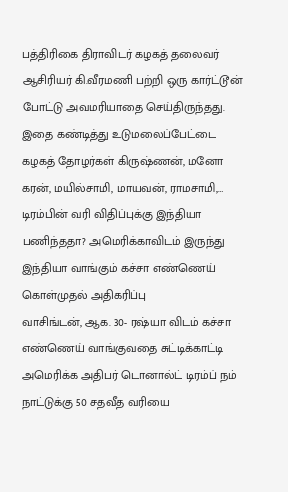பத்திரிகை திராவிடர் கழகத் தலைவர் ஆசிரியர் கி.வீரமணி பற்றி ஒரு கார்ட்டூன் போட்டு அவமரியாதை செய்திருந்தது. இதை கண்டித்து உடுமலைப்பேட்டை கழகத் தோழர்கள் கிருஷ்ணன், மனோ கரன், மயில்சாமி, மாயவன், ராமசாமி,…
டிரம்பின் வரி விதிப்புக்கு இந்தியா பணிந்ததா? அமெரிக்காவிடம் இருந்து இந்தியா வாங்கும் கச்சா எண்ணெய் கொள்முதல் அதிகரிப்பு
வாசிங்டன், ஆக. 30- ரஷ்யா விடம் கச்சா எண்ணெய் வாங்குவதை சுட்டிக்காட்டி அமெரிக்க அதிபர் டொனால்ட் டிரம்ப் நம் நாட்டுக்கு 50 சதவீத வரியை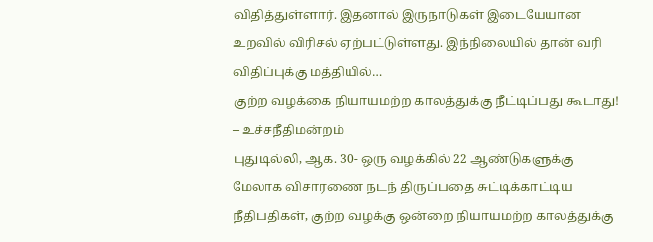விதித்துள்ளார். இதனால் இருநாடுகள் இடையேயான உறவில் விரிசல் ஏற்பட்டுள்ளது. இந்நிலையில் தான் வரி விதிப்புக்கு மத்தியில்…
குற்ற வழக்கை நியாயமற்ற காலத்துக்கு நீட்டிப்பது கூடாது! – உச்சநீதிமன்றம்
புதுடில்லி, ஆக. 30- ஒரு வழக்கில் 22 ஆண்டுகளுக்கு மேலாக விசாரணை நடந் திருப்பதை சுட்டிக்காட்டிய நீதிபதிகள், குற்ற வழக்கு ஒன்றை நியாயமற்ற காலத்துக்கு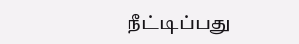நீட்டிப்பது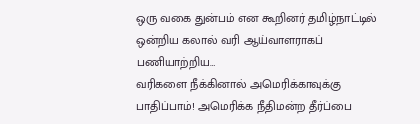ஒரு வகை துன்பம் என கூறினர் தமிழ்நாட்டில் ஒன்றிய கலால் வரி ஆய்வாளராகப் பணியாற்றிய…
வரிகளை நீக்கினால் அமெரிக்காவுக்கு பாதிப்பாம்! அமெரிக்க நீதிமன்ற தீர்ப்பை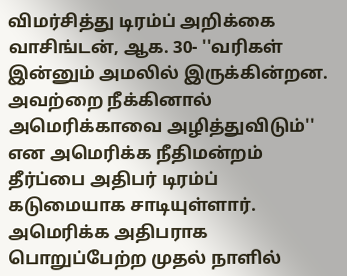விமர்சித்து டிரம்ப் அறிக்கை
வாசிங்டன், ஆக. 30- ''வரிகள் இன்னும் அமலில் இருக்கின்றன. அவற்றை நீக்கினால் அமெரிக்காவை அழித்துவிடும்'' என அமெரிக்க நீதிமன்றம் தீர்ப்பை அதிபர் டிரம்ப் கடுமையாக சாடியுள்ளார். அமெரிக்க அதிபராக பொறுப்பேற்ற முதல் நாளில்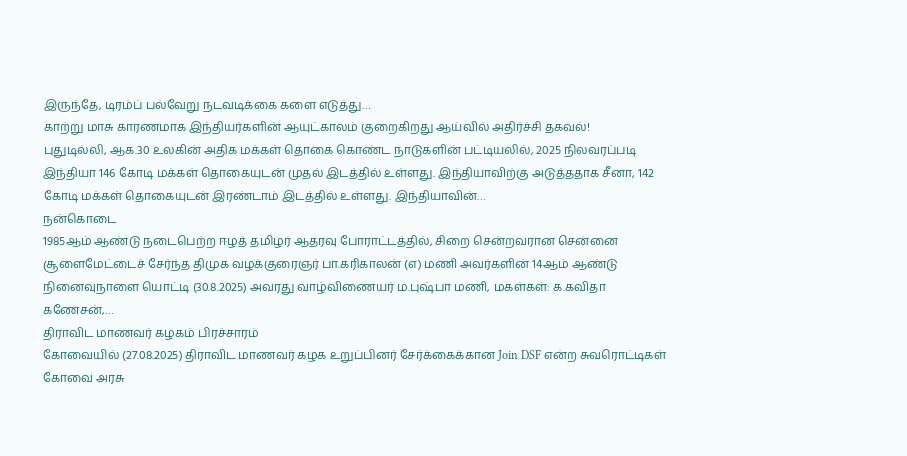இருந்தே, டிரம்ப் பல்வேறு நடவடிக்கை களை எடுத்து…
காற்று மாசு காரணமாக இந்தியர்களின் ஆயுட்காலம் குறைகிறது ஆய்வில் அதிர்ச்சி தகவல்!
புதுடில்லி, ஆக.30 உலகின் அதிக மக்கள் தொகை கொண்ட நாடுகளின் பட்டியலில், 2025 நிலவரப்படி இந்தியா 146 கோடி மக்கள் தொகையுடன் முதல் இடத்தில் உள்ளது. இந்தியாவிற்கு அடுத்ததாக சீனா, 142 கோடி மக்கள் தொகையுடன் இரண்டாம் இடத்தில் உள்ளது. இந்தியாவின்…
நன்கொடை
1985ஆம் ஆண்டு நடைபெற்ற ஈழத் தமிழர் ஆதரவு போராட்டத்தில், சிறை சென்றவரான சென்னை சூளைமேட்டைச் சேர்ந்த திமுக வழக்குரைஞர் பா.கரிகாலன் (எ) மணி அவர்களின் 14ஆம் ஆண்டு நினைவுநாளை யொட்டி (30.8.2025) அவரது வாழ்விணையர் ம.புஷ்பா மணி, மகள்கள்: க.கவிதா கணேசன்,…
திராவிட மாணவர் கழகம் பிரச்சாரம்
கோவையில் (27.08.2025) திராவிட மாணவர் கழக உறுப்பினர் சேர்க்கைக்கான Join DSF என்ற சுவரொட்டிகள் கோவை அரசு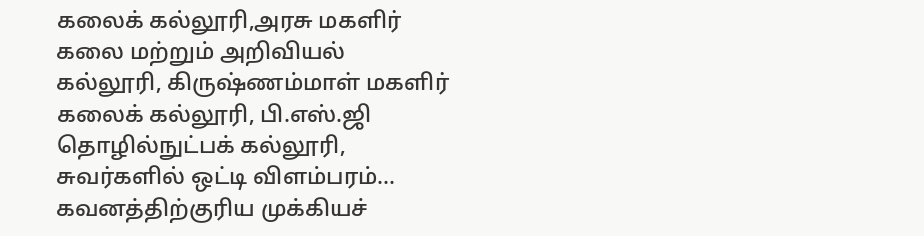கலைக் கல்லூரி,அரசு மகளிர் கலை மற்றும் அறிவியல் கல்லூரி, கிருஷ்ணம்மாள் மகளிர் கலைக் கல்லூரி, பி.எஸ்.ஜி தொழில்நுட்பக் கல்லூரி, சுவர்களில் ஒட்டி விளம்பரம்…
கவனத்திற்குரிய முக்கியச்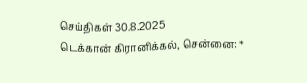செய்திகள் 30.8.2025
டெக்கான் கிரானிக்கல், சென்னை: *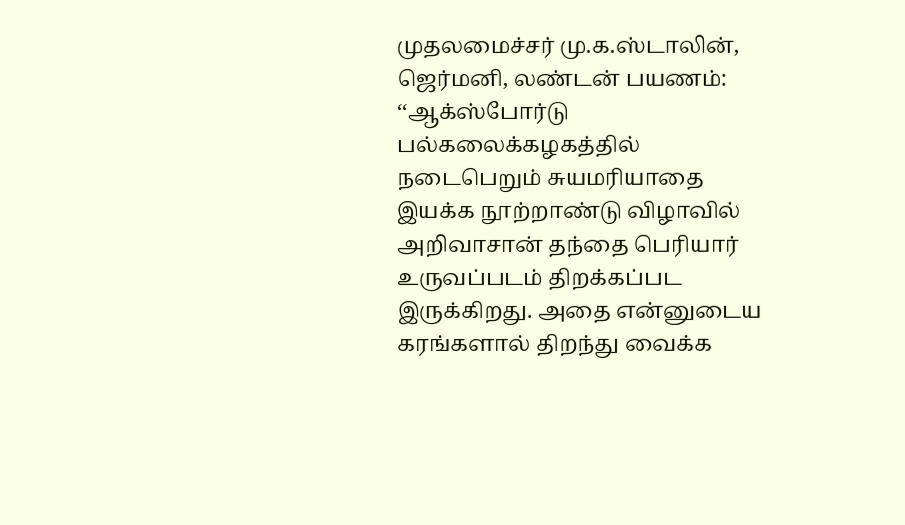முதலமைச்சர் மு.க.ஸ்டாலின், ஜெர்மனி, லண்டன் பயணம்: ‘‘ஆக்ஸ்போர்டு பல்கலைக்கழகத்தில் நடைபெறும் சுயமரியாதை இயக்க நூற்றாண்டு விழாவில் அறிவாசான் தந்தை பெரியார் உருவப்படம் திறக்கப்பட இருக்கிறது. அதை என்னுடைய கரங்களால் திறந்து வைக்க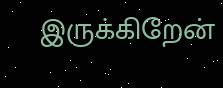இருக்கிறேன்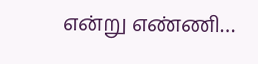என்று எண்ணி…